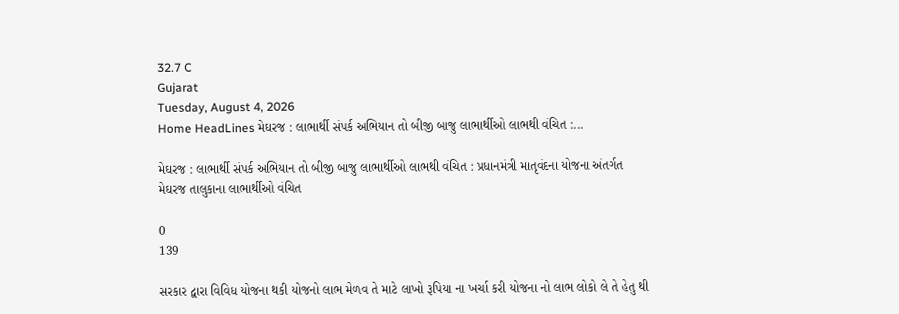32.7 C
Gujarat
Tuesday, August 4, 2026
Home HeadLines મેઘરજ : લાભાર્થી સંપર્ક અભિયાન તો બીજી બાજુ લાભાર્થીઓ લાભથી વંચિત :...

મેઘરજ : લાભાર્થી સંપર્ક અભિયાન તો બીજી બાજુ લાભાર્થીઓ લાભથી વંચિત : પ્રધાનમંત્રી માતૃવંદના યોજના અંતર્ગત મેઘરજ તાલુકાના લાભાર્થીઓ વંચિત

0
139

સરકાર દ્વારા વિવિધ યોજના થકી યોજનો લાભ મેળવ તે માટે લાખો રૂપિયા ના ખર્ચા કરી યોજના નો લાભ લોકો લે તે હેતુ થી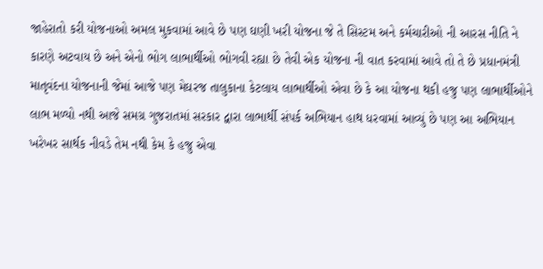જાહેરાતો કરી યોજનાઓ અમલ મુકવામાં આવે છે પણ ઘણી ખરી યોજના જે તે સિસ્ટમ અને કર્મચારીઓ ની આરસ નીતિ ને કારણે અટવાય છે અને એનો ભોગ લાભાર્થીઓ ભોગવી રહ્યા છે તેવી એક યોજના ની વાત કરવામાં આવે તો તે છે પ્રધાનમંત્રી માતૃવંદના યોજનાની જેમાં આજે પણ મેઘરજ તાલુકાના કેટલાય લાભાર્થીઓ એવા છે કે આ યોજના થકી હજુ પણ લાભાર્થીઓને લાભ મળ્યો નથી આજે સમગ્ર ગુજરાતમાં સરકાર દ્વારા લાભાર્થી સંપર્ક અભિયાન હાથ ધરવામાં આવ્યું છે પણ આ અભિયાન ખરેખર સાર્થક નીવડે તેમ નથી કેમ કે હજુ એવા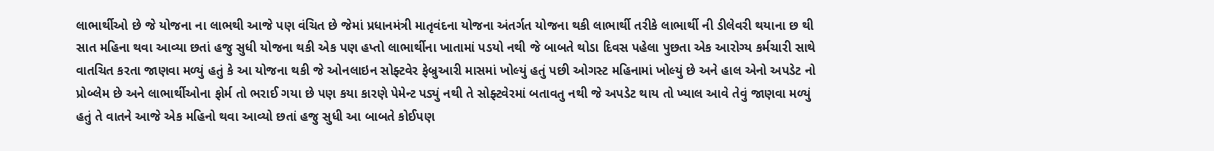લાભાર્થીઓ છે જે યોજના ના લાભથી આજે પણ વંચિત છે જેમાં પ્રધાનમંત્રી માતૃવંદના યોજના અંતર્ગત યોજના થકી લાભાર્થી તરીકે લાભાર્થી ની ડીલેવરી થયાના છ થી સાત મહિના થવા આવ્યા છતાં હજુ સુધી યોજના થકી એક પણ હપ્તો લાભાર્થીના ખાતામાં પડયો નથી જે બાબતે થોડા દિવસ પહેલા પુછતા એક આરોગ્ય કર્મચારી સાથે વાતચિત કરતા જાણવા મળ્યું હતું કે આ યોજના થકી જે ઓનલાઇન સોફ્ટવેર ફેબ્રુઆરી માસમાં ખોલ્યું હતું પછી ઓગસ્ટ મહિનામાં ખોલ્યું છે અને હાલ એનો અપડેટ નો પ્રોબ્લેમ છે અને લાભાર્થીઓના ફોર્મ તો ભરાઈ ગયા છે પણ કયા કારણે પેમેન્ટ પડ્યું નથી તે સોફ્ટવેરમાં બતાવતુ નથી જે અપડેટ થાય તો ખ્યાલ આવે તેવું જાણવા મળ્યું હતું તે વાતને આજે એક મહિનો થવા આવ્યો છતાં હજુ સુધી આ બાબતે કોઈપણ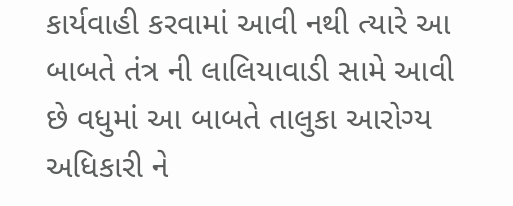કાર્યવાહી કરવામાં આવી નથી ત્યારે આ બાબતે તંત્ર ની લાલિયાવાડી સામે આવી છે વધુમાં આ બાબતે તાલુકા આરોગ્ય અધિકારી ને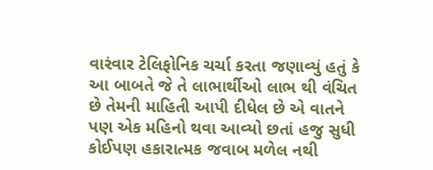વારંવાર ટેલિફોનિક ચર્ચા કરતા જણાવ્યું હતું કે આ બાબતે જે તે લાભાર્થીઓ લાભ થી વંચિત છે તેમની માહિતી આપી દીધેલ છે એ વાતને પણ એક મહિનો થવા આવ્યો છતાં હજુ સુધી કોઈપણ હકારાત્મક જવાબ મળેલ નથી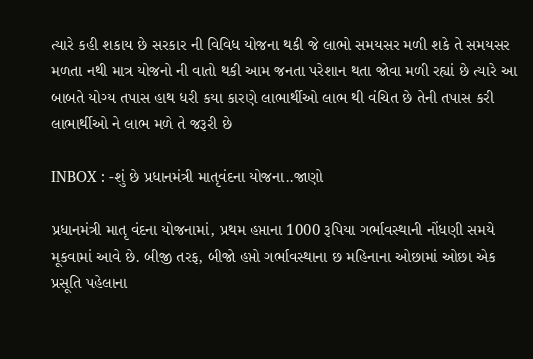ત્યારે કહી શકાય છે સરકાર ની વિવિધ યોજના થકી જે લાભો સમયસર મળી શકે તે સમયસર મળતા નથી માત્ર યોજનો ની વાતો થકી આમ જનતા પરેશાન થતા જોવા મળી રહ્યાં છે ત્યારે આ બાબતે યોગ્ય તપાસ હાથ ધરી કયા કારણે લાભાર્થીઓ લાભ થી વંચિત છે તેની તપાસ કરી લાભાર્થીઓ ને લાભ મળે તે જરૂરી છે

INBOX : -શું છે પ્રધાનમંત્રી માતૃવંદના યોજના..જાણો

પ્રધાનમંત્રી માતૃ વંદના યોજનામાં, પ્રથમ હપ્તાના 1000 રૂપિયા ગર્ભાવસ્થાની નોંધણી સમયે મૂકવામાં આવે છે. બીજી તરફ, બીજો હપ્તો ગર્ભાવસ્થાના છ મહિનાના ઓછામાં ઓછા એક પ્રસૂતિ પહેલાના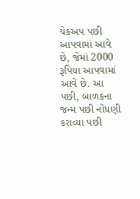ચેકઅપ પછી આપવામાં આવે છે, જેમાં 2000 રૂપિયા આપવામાં આવે છે. આ પછી, બાળકના જન્મ પછી નોંધણી કરાવ્યા પછી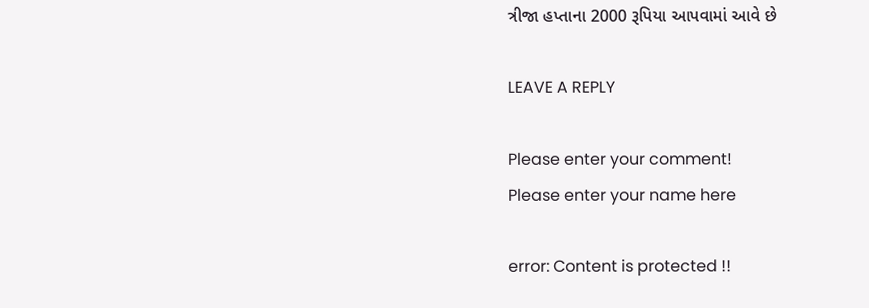ત્રીજા હપ્તાના 2000 રૂપિયા આપવામાં આવે છે

LEAVE A REPLY

Please enter your comment!
Please enter your name here

error: Content is protected !!